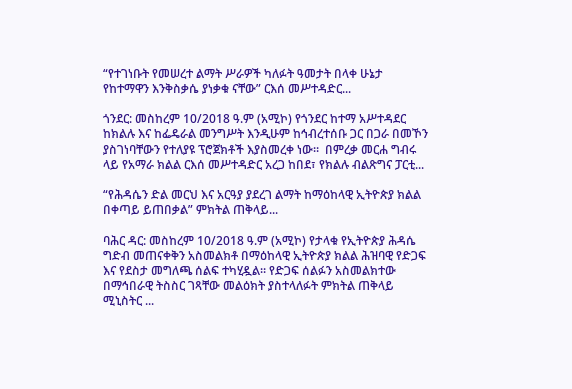“የተገነቡት የመሠረተ ልማት ሥራዎች ካለፉት ዓመታት በላቀ ሁኔታ የከተማዋን እንቅስቃሴ ያነቃቁ ናቸው” ርእሰ መሥተዳድር...

ጎንደር: መስከረም 10/2018 ዓ.ም (አሚኮ) የጎንደር ከተማ አሥተዳደር ከክልሉ እና ከፌዴራል መንግሥት እንዲሁም ከኅብረተሰቡ ጋር በጋራ በመኾን ያስገነባቸውን የተለያዩ ፕሮጀክቶች እያስመረቀ ነው።  በምረቃ መርሐ ግብሩ ላይ የአማራ ክልል ርእሰ መሥተዳድር አረጋ ከበደ፣ የክልሉ ብልጽግና ፓርቲ...

“የሕዳሴን ድል መርህ እና አርዓያ ያደረገ ልማት ከማዕከላዊ ኢትዮጵያ ክልል በቀጣይ ይጠበቃል” ምክትል ጠቅላይ...

ባሕር ዳር: መስከረም 10/2018 ዓ.ም (አሚኮ) የታላቁ የኢትዮጵያ ሕዳሴ ግድብ መጠናቀቅን አስመልክቶ በማዕከላዊ ኢትዮጵያ ክልል ሕዝባዊ የድጋፍ እና የደስታ መግለጫ ሰልፍ ተካሂዷል። የድጋፍ ሰልፉን አስመልክተው በማኅበራዊ ትስስር ገጻቸው መልዕክት ያስተላለፉት ምክትል ጠቅላይ ሚኒስትር ...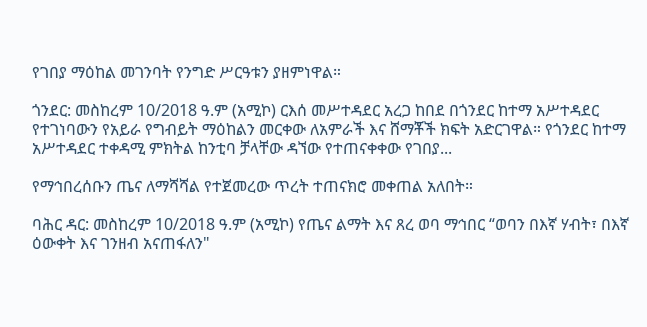የገበያ ማዕከል መገንባት የንግድ ሥርዓቱን ያዘምነዋል።

ጎንደር: መስከረም 10/2018 ዓ.ም (አሚኮ) ርእሰ መሥተዳደር አረጋ ከበደ በጎንደር ከተማ አሥተዳደር የተገነባውን የአይራ የግብይት ማዕከልን መርቀው ለአምራች እና ሸማቾች ክፍት አድርገዋል። የጎንደር ከተማ አሥተዳደር ተቀዳሚ ምክትል ከንቲባ ቻላቸው ዳኘው የተጠናቀቀው የገበያ...

የማኅበረሰቡን ጤና ለማሻሻል የተጀመረው ጥረት ተጠናክሮ መቀጠል አለበት።

ባሕር ዳር: መስከረም 10/2018 ዓ.ም (አሚኮ) የጤና ልማት እና ጸረ ወባ ማኅበር “ወባን በእኛ ሃብት፣ በእኛ ዕውቀት እና ገንዘብ አናጠፋለን"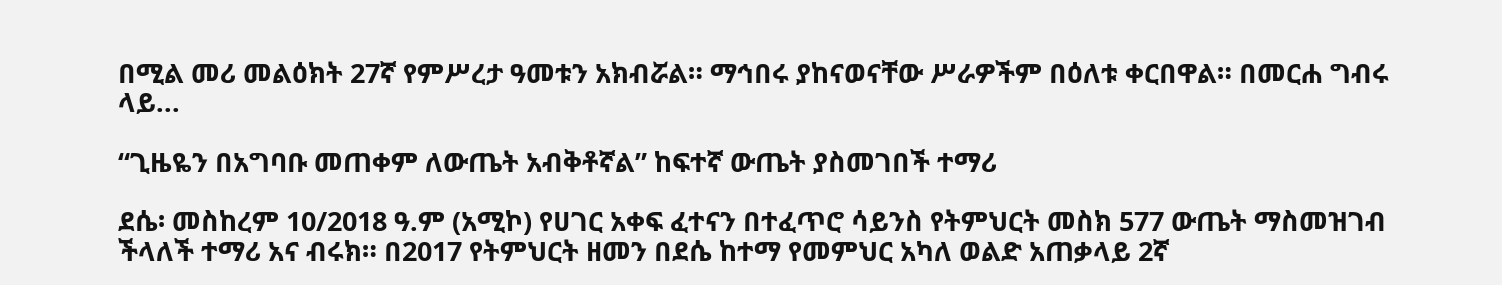በሚል መሪ መልዕክት 27ኛ የምሥረታ ዓመቱን አክብሯል። ማኅበሩ ያከናወናቸው ሥራዎችም በዕለቱ ቀርበዋል። በመርሐ ግብሩ ላይ...

“ጊዜዬን በአግባቡ መጠቀም ለውጤት አብቅቶኛል” ከፍተኛ ውጤት ያስመገበች ተማሪ

ደሴ፡ መስከረም 10/2018 ዓ.ም (አሚኮ) የሀገር አቀፍ ፈተናን በተፈጥሮ ሳይንስ የትምህርት መስክ 577 ውጤት ማስመዝገብ ችላለች ተማሪ አና ብሩክ። በ2017 የትምህርት ዘመን በደሴ ከተማ የመምህር አካለ ወልድ አጠቃላይ 2ኛ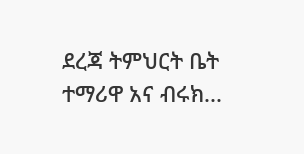ደረጃ ትምህርት ቤት ተማሪዋ አና ብሩክ...